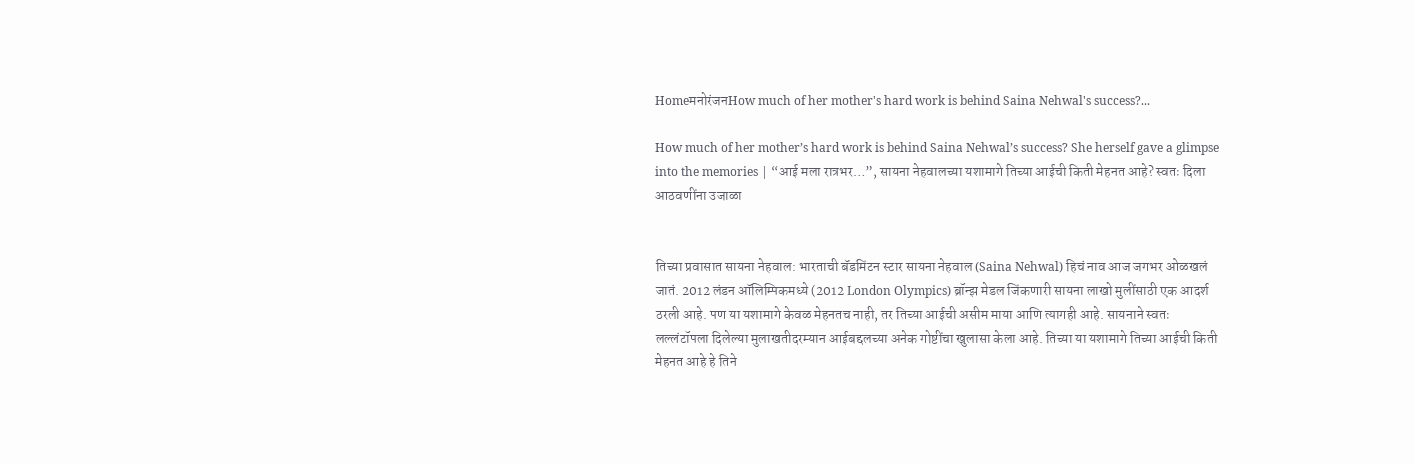HomeमनोरंजनHow much of her mother's hard work is behind Saina Nehwal's success?...

How much of her mother’s hard work is behind Saina Nehwal’s success? She herself gave a glimpse into the memories | “आई मला रात्रभर…”, सायना नेहवालच्या यशामागे तिच्या आईची किती मेहनत आहे? स्वतः दिला आठवणींना उजाळा


तिच्या प्रवासात सायना नेहवाल: भारताची बॅडमिंटन स्टार सायना नेहवाल (Saina Nehwal) हिचं नाव आज जगभर ओळखलं जातं. 2012 लंडन ऑलिम्पिकमध्ये (2012 London Olympics) ब्रॉन्झ मेडल जिंकणारी सायना लाखो मुलींसाठी एक आदर्श ठरली आहे. पण या यशामागे केवळ मेहनतच नाही, तर तिच्या आईची असीम माया आणि त्यागही आहे. सायनाने स्वतः लल्लंटॉपला दिलेल्या मुलाखतीदरम्यान आईबद्दलच्या अनेक गोष्टींचा खुलासा केला आहे. तिच्या या यशामागे तिच्या आईची किती मेहनत आहे हे तिने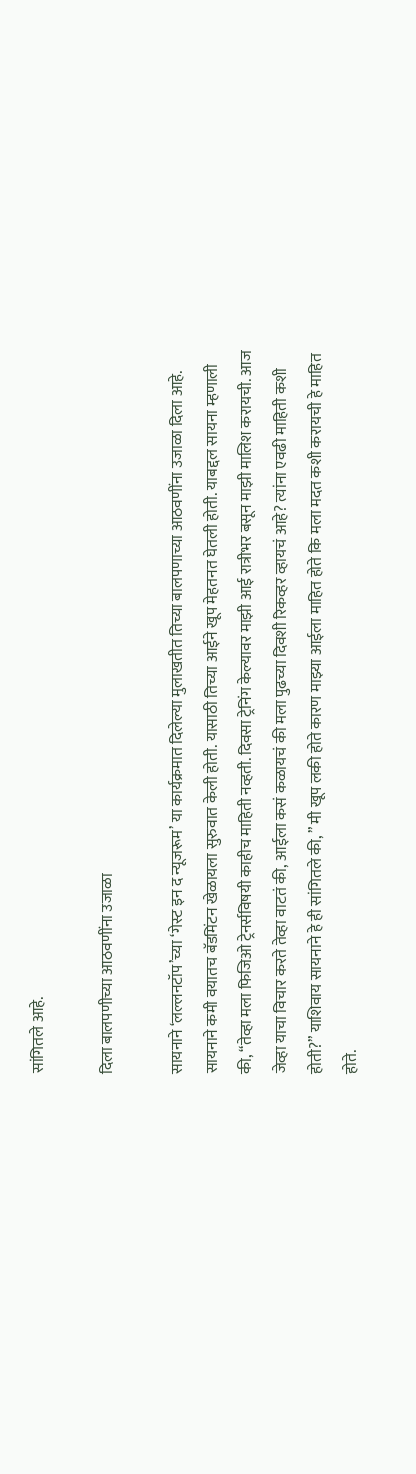सांगितले आहे.

दिला बालपणीच्या आठवणींना उजाळा

सायनाने ‘लल्लनटॉप’च्या ‘गेस्ट इन द न्यूजरूम’ या कार्यक्रमात दिलेल्या मुलाखतीत तिच्या बालपणाच्या आठवणींना उजाळा दिला आहे. सायनाने कमी वयातच बॅडमिंटन खेळायला सुरुवात केली होती. यासाठी तिच्या आईने खूप मेहतनत घेतली होती. याबद्दल सायना म्हणाली की, “तेव्हा मला फिजिओ ट्रेनर्सविषयी काहीच माहिती नव्हती. दिवसा ट्रेनिंग केल्यावर माझी आई रात्रीभर बसून माझी मालिश करायची. आज जेव्हा याचा विचार करते तेव्हा वाटतं की, आईला कसं कळायचं की मला पुढच्या दिवशी रिकव्हर व्हायचं आहे? त्यांना एवढी माहिती कशी होती?” याशिवाय सायनाने हे ही सांगितले की, ” मी खूप लकी होते कारण माझ्या आईला माहित होते कि मला मदत कशी करायची हे माहित होते.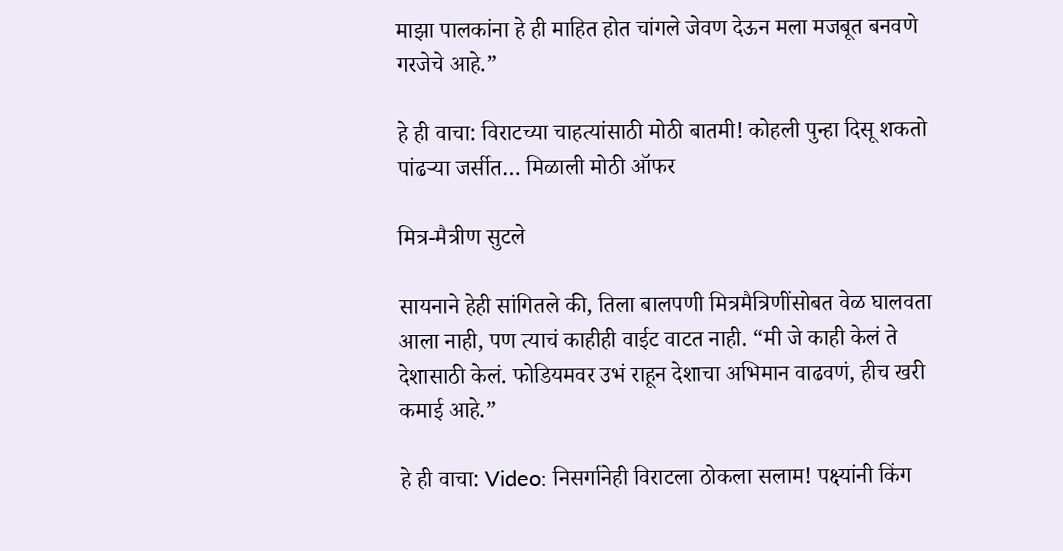माझा पालकांना हे ही माहित होत चांगले जेवण देऊन मला मजबूत बनवणे गरजेचे आहे.”

हे ही वाचा: विराटच्या चाहत्यांसाठी मोठी बातमी! कोहली पुन्हा दिसू शकतो पांढऱ्या जर्सीत… मिळाली मोठी ऑफर

मित्र-मैत्रीण सुटले

सायनाने हेही सांगितले की, तिला बालपणी मित्रमैत्रिणींसोबत वेळ घालवता आला नाही, पण त्याचं काहीही वाईट वाटत नाही. “मी जे काही केलं ते देशासाठी केलं. फोडियमवर उभं राहून देशाचा अभिमान वाढवणं, हीच खरी कमाई आहे.”

हे ही वाचा: Video: निसर्गानेही विराटला ठोकला सलाम! पक्ष्यांनी किंग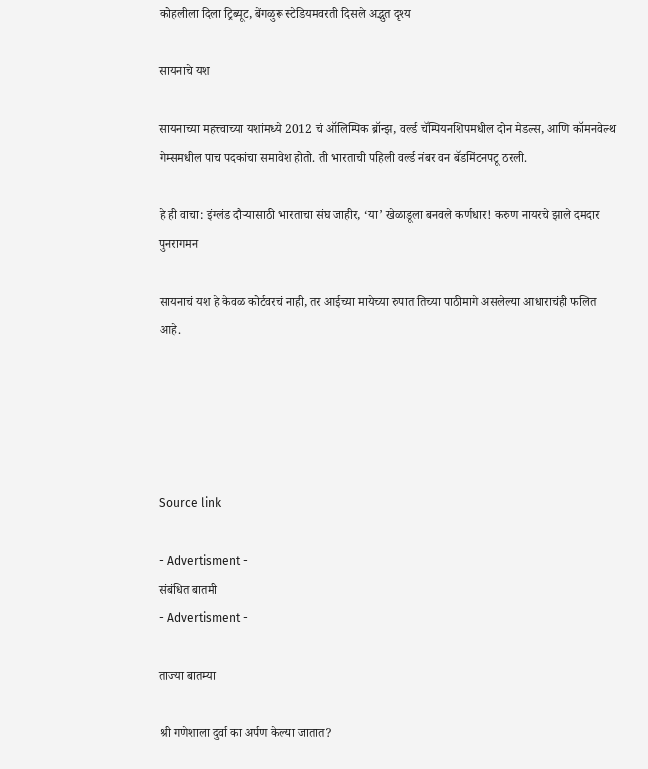कोहलीला दिला ट्रिब्यूट, बेंगळुरू स्टेडियमवरती दिसले अद्भुत दृश्य

सायनाचे यश

सायनाच्या महत्त्वाच्या यशांमध्ये 2012 चं ऑलिम्पिक ब्रॉन्झ, वर्ल्ड चॅम्पियनशिपमधील दोन मेडल्स, आणि कॉमनवेल्थ गेम्समधील पाच पदकांचा समावेश होतो. ती भारताची पहिली वर्ल्ड नंबर वन बॅडमिंटनपटू ठरली.

हे ही वाचा: इंग्लंड दौऱ्यासाठी भारताचा संघ जाहीर, ‘या’ खेळाडूला बनवले कर्णधार! करुण नायरचे झाले दमदार पुनरागमन

सायनाचं यश हे केवळ कोर्टवरचं नाही, तर आईच्या मायेच्या रुपात तिच्या पाठीमागे असलेल्या आधाराचंही फलित आहे.





Source link

- Advertisment -
संबंधित बातमी
- Advertisment -

ताज्या बातम्या

श्री गणेशाला दुर्वा का अर्पण केल्या जातात?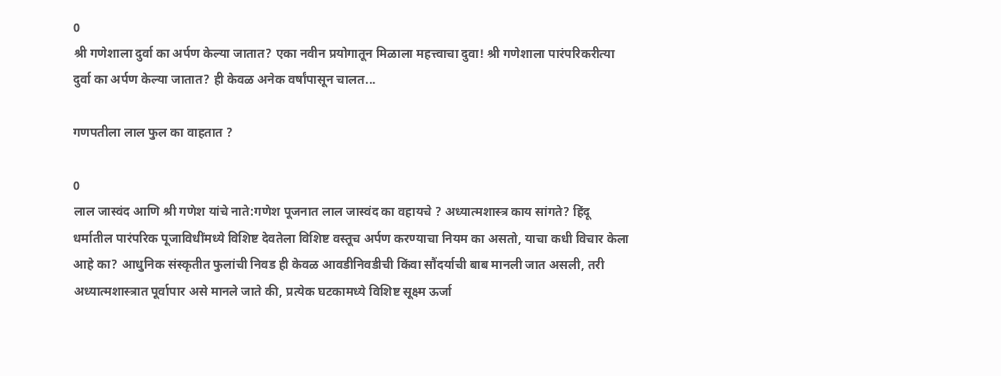0
श्री गणेशाला दुर्वा का अर्पण केल्या जातात? एका नवीन प्रयोगातून मिळाला महत्त्वाचा दुवा! श्री गणेशाला पारंपरिकरीत्या दुर्वा का अर्पण केल्या जातात? ही केवळ अनेक वर्षांपासून चालत...

गणपतीला लाल फुल का वाहतात ?

0
लाल जास्वंद आणि श्री गणेश यांचे नाते:गणेश पूजनात लाल जास्वंद का वहायचे ? अध्यात्मशास्त्र काय सांगते? हिंदू धर्मातील पारंपरिक पूजाविधींमध्ये विशिष्ट देवतेला विशिष्ट वस्तूच अर्पण करण्याचा नियम का असतो, याचा कधी विचार केला आहे का? आधुनिक संस्कृतीत फुलांची निवड ही केवळ आवडीनिवडीची किंवा सौंदर्याची बाब मानली जात असली, तरी अध्यात्मशास्त्रात पूर्वापार असे मानले जाते की, प्रत्येक घटकामध्ये विशिष्ट सूक्ष्म ऊर्जा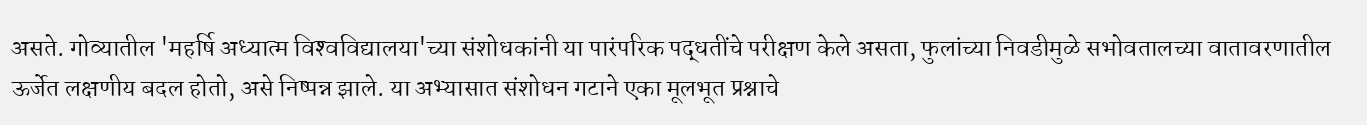असते. गोव्यातील 'महर्षि अध्यात्म विश्‍वविद्यालया'च्या संशोधकांनी या पारंपरिक पद्धतींचे परीक्षण केले असता, फुलांच्या निवडीमुळे सभोवतालच्या वातावरणातील ऊर्जेत लक्षणीय बदल होतो, असे निष्पन्न झाले. या अभ्यासात संशोधन गटाने एका मूलभूत प्रश्नाचे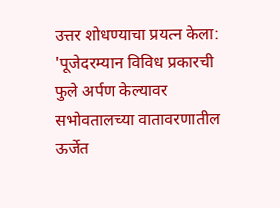उत्तर शोधण्याचा प्रयत्न केला: 'पूजेदरम्यान विविध प्रकारची फुले अर्पण केल्यावर सभोवतालच्या वातावरणातील ऊर्जेत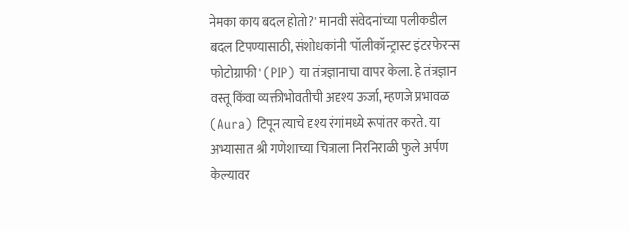नेमका काय बदल होतो?' मानवी संवेदनांच्या पलीकडील बदल टिपण्यासाठी, संशोधकांनी 'पॉलीकॉन्ट्रास्ट इंटरफेरन्स फोटोग्राफी' (PIP) या तंत्रज्ञानाचा वापर केला. हे तंत्रज्ञान वस्तू किंवा व्यक्तीभोवतीची अदृश्य ऊर्जा, म्हणजे प्रभावळ (Aura) टिपून त्याचे दृश्य रंगांमध्ये रूपांतर करते. या अभ्यासात श्री गणेशाच्या चित्राला निरनिराळी फुले अर्पण केल्यावर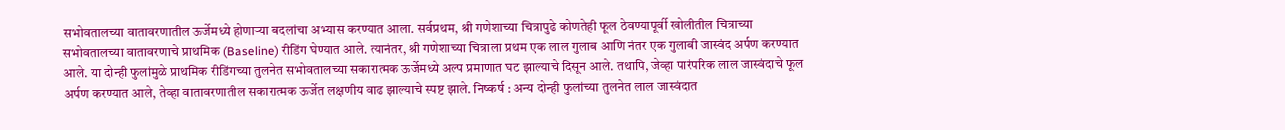सभोवतालच्या वातावरणातील ऊर्जेमध्ये होणाऱ्या बदलांचा अभ्यास करण्यात आला. सर्वप्रथम, श्री गणेशाच्या चित्रापुढे कोणतेही फूल ठेवण्यापूर्वी खोलीतील चित्राच्या सभोवतालच्या वातावरणाचे प्राथमिक (Baseline) रीडिंग घेण्यात आले. त्यानंतर, श्री गणेशाच्या चित्राला प्रथम एक लाल गुलाब आणि नंतर एक गुलाबी जास्वंद अर्पण करण्यात आले. या दोन्ही फुलांमुळे प्राथमिक रीडिंगच्या तुलनेत सभोवतालच्या सकारात्मक ऊर्जेमध्ये अल्प प्रमाणात घट झाल्याचे दिसून आले. तथापि, जेव्हा पारंपरिक लाल जास्वंदाचे फूल अर्पण करण्यात आले, तेव्हा वातावरणातील सकारात्मक ऊर्जेत लक्षणीय वाढ झाल्याचे स्पष्ट झाले. निष्कर्ष : अन्य दोन्ही फुलांच्या तुलनेत लाल जास्वंदात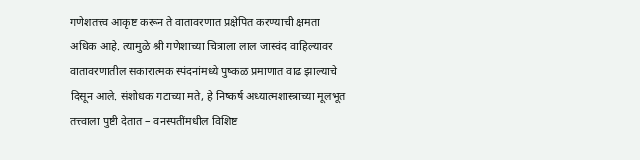गणेशतत्त्व आकृष्ट करून ते वातावरणात प्रक्षेपित करण्याची क्षमता अधिक आहे. त्यामुळे श्री गणेशाच्या चित्राला लाल जास्वंद वाहिल्यावर वातावरणातील सकारात्मक स्पंदनांमध्ये पुष्कळ प्रमाणात वाढ झाल्याचे दिसून आले. संशोधक गटाच्या मते, हे निष्कर्ष अध्यात्मशास्त्राच्या मूलभूत तत्त्वाला पुष्टी देतात – वनस्पतींमधील विशिष्ट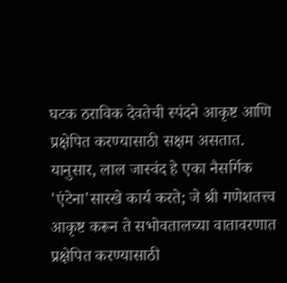घटक ठराविक देवतेची स्पंदने आकृष्ट आणि प्रक्षेपित करण्यासाठी सक्षम असतात. यानुसार, लाल जास्वंद हे एका नैसर्गि‍क 'एंटेना'सारखे कार्य करते; जे श्री गणेशतत्त्व आकृष्ट करून ते सभोवतालच्या वातावरणात प्रक्षेपित करण्यासाठी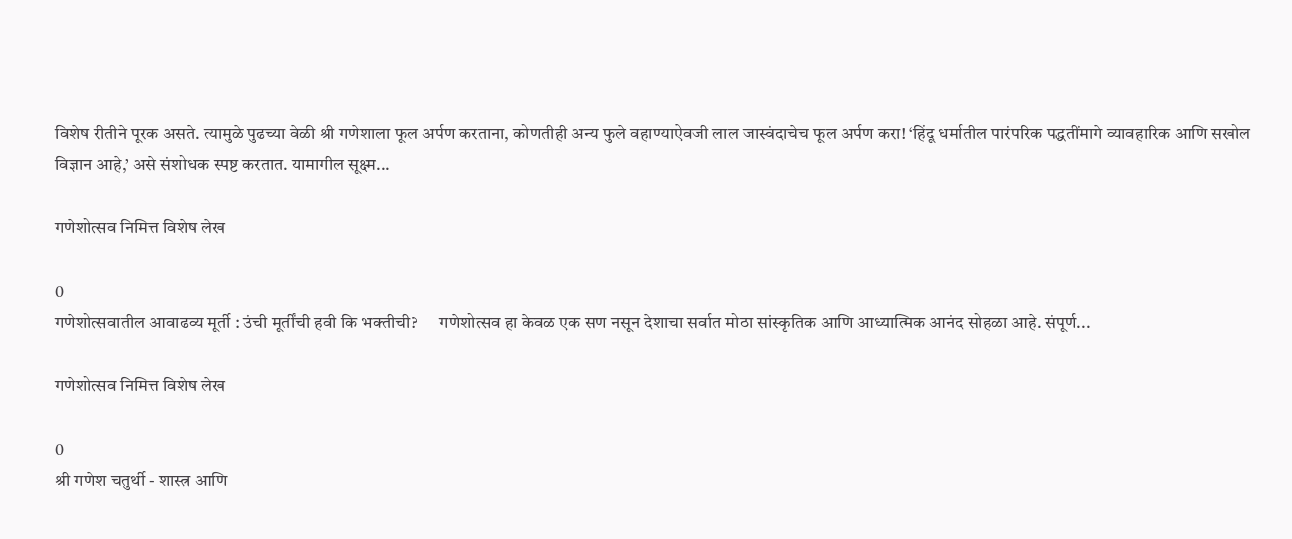विशेष रीतीने पूरक असते. त्यामुळे पुढच्या वेळी श्री गणेशाला फूल अर्पण करताना, कोणतीही अन्य फुले वहाण्याऐवजी लाल जास्वंदाचेच फूल अर्पण करा! ‘हिंदू धर्मातील पारंपरिक पद्धतींमागे व्यावहारिक आणि सखोल विज्ञान आहे,’ असे संशोधक स्पष्ट करतात. यामागील सूक्ष्म...

गणेशोत्सव निमित्त विशेष लेख

0
गणेशोत्सवातील आवाढव्य मूर्ती : उंची मूर्तींची हवी कि भक्तीची?      गणेशोत्सव हा केवळ एक सण नसून देशाचा सर्वात मोठा सांस्कृतिक आणि आध्यात्मिक आनंद सोहळा आहे. संपूर्ण...

गणेशोत्सव निमित्त विशेष लेख

0
श्री गणेश चतुर्थी - शास्त्र आणि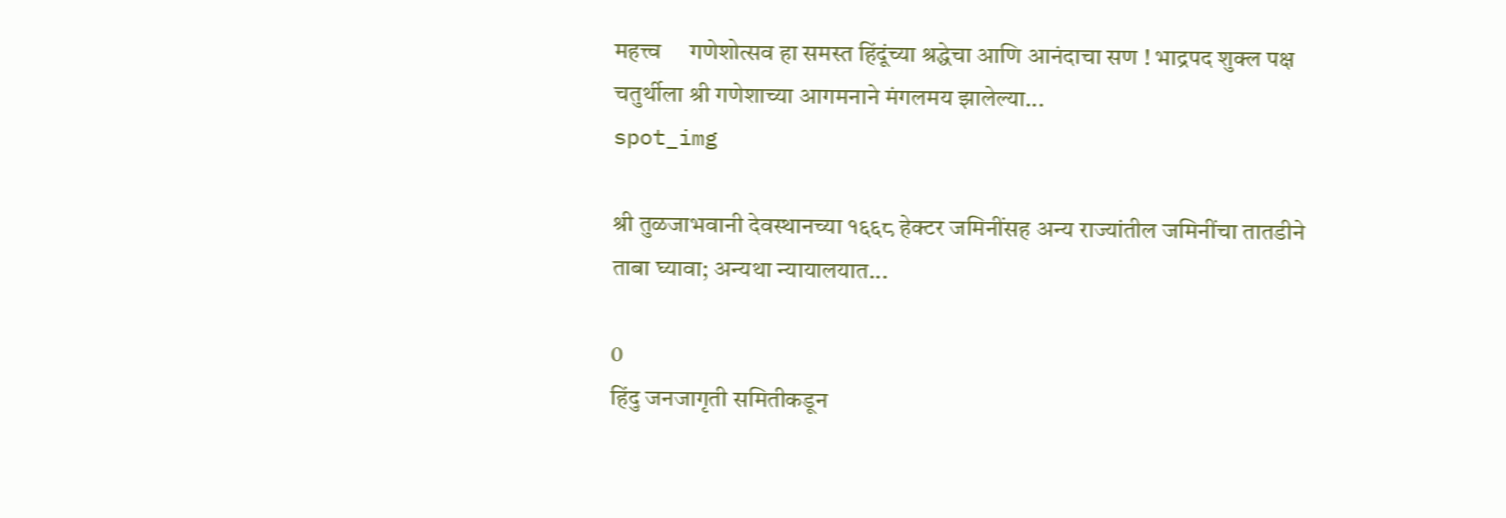महत्त्व     गणेशोत्सव हा समस्त हिंदूंच्या श्रद्धेचा आणि आनंदाचा सण ! भाद्रपद शुक्ल पक्ष चतुर्थीला श्री गणेशाच्या आगमनाने मंगलमय झालेल्या...
spot_img

श्री तुळजाभवानी देवस्थानच्या १६६८ हेक्टर जमिनींसह अन्य राज्यांतील जमिनींचा तातडीने ताबा घ्यावा; अन्यथा न्यायालयात...

0
हिंदु जनजागृती समितीकडून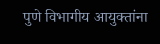पुणे विभागीय आयुक्तांना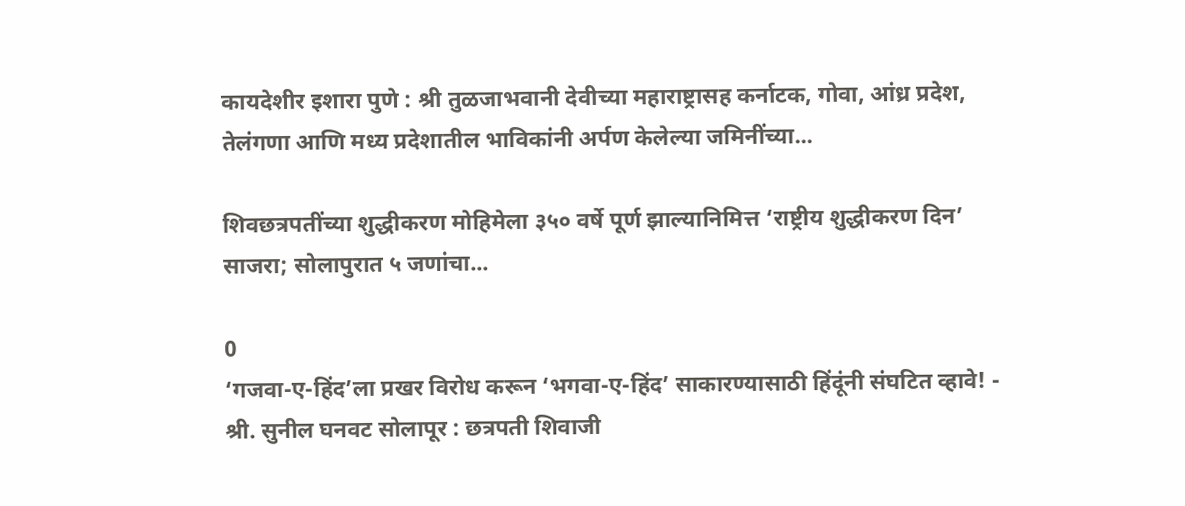कायदेशीर इशारा पुणे : श्री तुळजाभवानी देवीच्या महाराष्ट्रासह कर्नाटक, गोवा, आंध्र प्रदेश, तेलंगणा आणि मध्य प्रदेशातील भाविकांनी अर्पण केलेल्या जमिनींच्या...

शिवछत्रपतींच्या शुद्धीकरण मोहिमेला ३५० वर्षे पूर्ण झाल्यानिमित्त ‘राष्ट्रीय शुद्धीकरण दिन’ साजरा; सोलापुरात ५ जणांचा...

0
‘गजवा-ए-हिंद’ला प्रखर विरोध करून ‘भगवा-ए-हिंद’ साकारण्यासाठी हिंदूंनी संघटित व्हावे! - श्री. सुनील घनवट सोलापूर : छत्रपती शिवाजी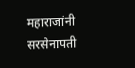महाराजांनी सरसेनापती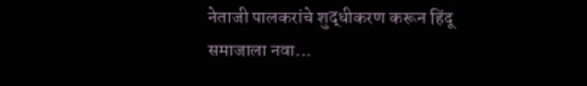नेताजी पालकरांचे शुद्धीकरण करून हिंदू समाजाला नवा...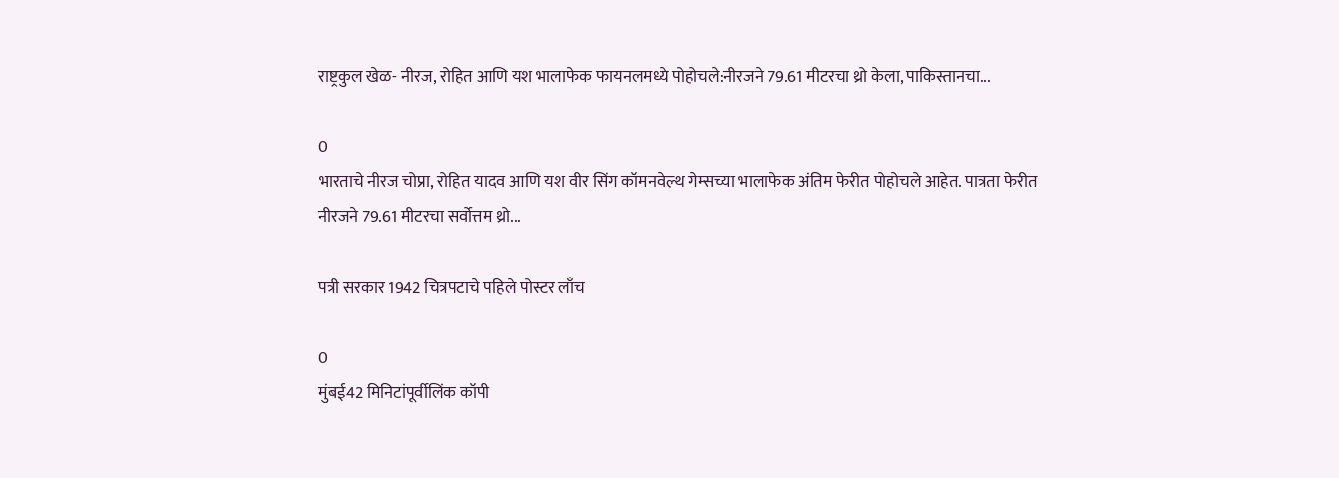राष्ट्रकुल खेळ- नीरज, रोहित आणि यश भालाफेक फायनलमध्ये पोहोचले:नीरजने 79.61 मीटरचा थ्रो केला, पाकिस्तानचा...

0
भारताचे नीरज चोप्रा, रोहित यादव आणि यश वीर सिंग कॉमनवेल्थ गेम्सच्या भालाफेक अंतिम फेरीत पोहोचले आहेत. पात्रता फेरीत नीरजने 79.61 मीटरचा सर्वोत्तम थ्रो...

पत्री सरकार 1942 चित्रपटाचे पहिले पोस्टर लाँच

0
मुंबई42 मिनिटांपूर्वीलिंक कॉपी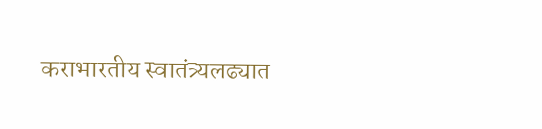कराभारतीय स्वातंत्र्यलढ्यात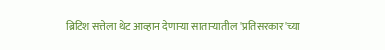ब्रिटिश सत्तेला थेट आव्हान देणाऱ्या साताऱ्यातील 'प्रतिसरकार'च्या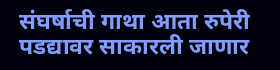संघर्षाची गाथा आता रुपेरी पडद्यावर साकारली जाणार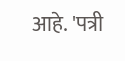आहे. 'पत्री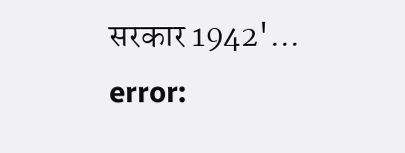सरकार 1942'...
error: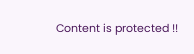Content is protected !!